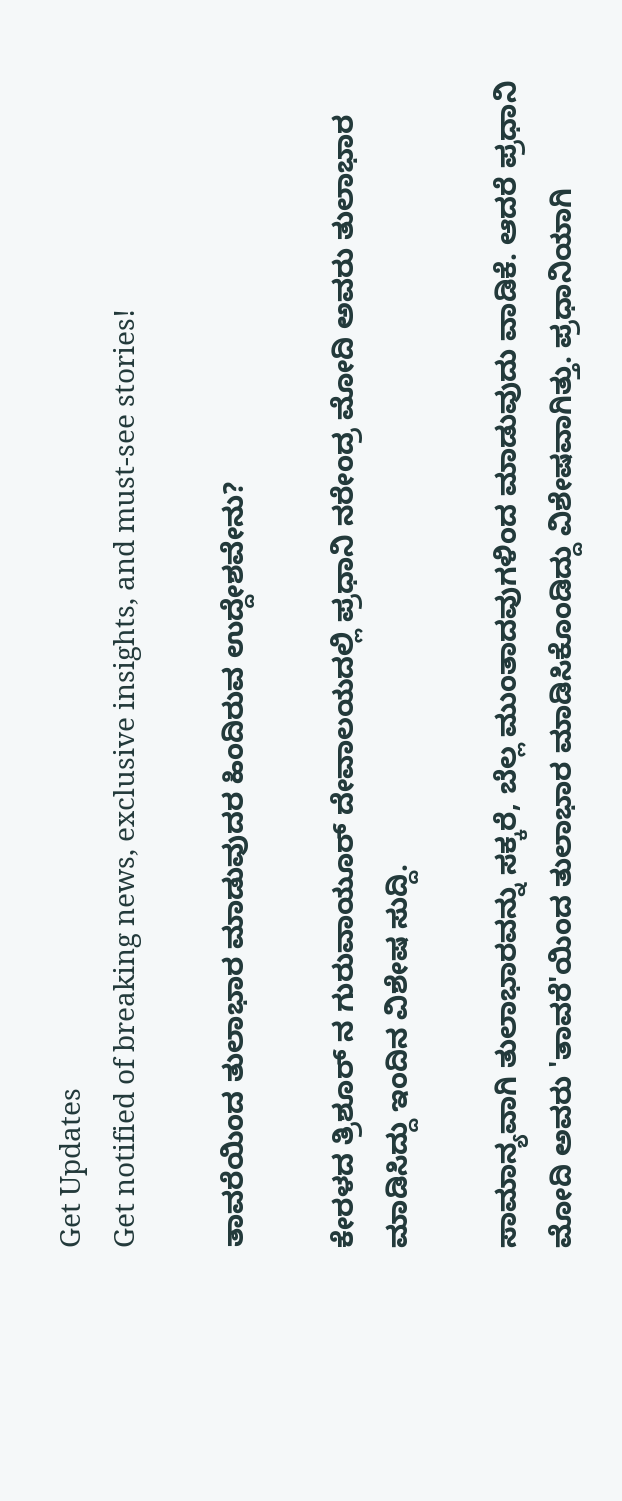Get Updates
Get notified of breaking news, exclusive insights, and must-see stories!

ತಾವರೆಯಿಂದ ತುಲಾಭಾರ ಮಾಡುವುದರ ಹಿಂದಿರುವ ಉದ್ದೇಶವೇನು?

ಕೇರಳದ ತ್ರಿಶೂರ್ ನ ಗುರುವಾಯೂರ್ ದೇವಾಲಯದಲ್ಲಿ ಪ್ರಧಾನಿ ನರೇಂದ್ರ ಮೋದಿ ಅವರು ತುಲಾಭಾರ ಮಾಡಿಸಿದ್ದು ಇಂದಿನ ವಿಶೇಷ ಸುದ್ದಿ.

ಸಾಮಾನ್ಯವಾಗಿ ತುಲಾಭಾರವನ್ನು ಸಕ್ಕರೆ, ಬೆಲ್ಲ ಮುಂತಾದವುಗಳಿಂದ ಮಾಡುವುದು ವಾಡಿಕೆ. ಆದರೆ ಪ್ರಧಾನಿ ಮೋದಿ ಅವರು 'ತಾವರೆ'ಯಿಂದ ತುಲಾಭಾರ ಮಾಡಿಸಿಕೊಂಡಿದ್ದು ವಿಶೇಷವಾಗಿತ್ತು. ಪ್ರಧಾನಿಯಾಗಿ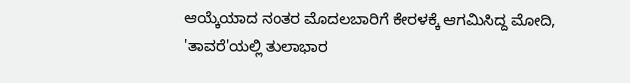ಆಯ್ಕೆಯಾದ ನಂತರ ಮೊದಲಬಾರಿಗೆ ಕೇರಳಕ್ಕೆ ಆಗಮಿಸಿದ್ದ ಮೋದಿ, 'ತಾವರೆ'ಯಲ್ಲಿ ತುಲಾಭಾರ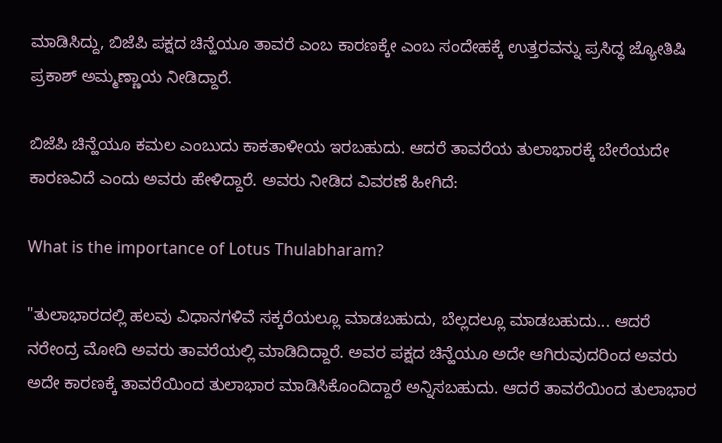ಮಾಡಿಸಿದ್ದು, ಬಿಜೆಪಿ ಪಕ್ಷದ ಚಿನ್ಹೆಯೂ ತಾವರೆ ಎಂಬ ಕಾರಣಕ್ಕೇ ಎಂಬ ಸಂದೇಹಕ್ಕೆ ಉತ್ತರವನ್ನು ಪ್ರಸಿದ್ಧ ಜ್ಯೋತಿಷಿ ಪ್ರಕಾಶ್ ಅಮ್ಮಣ್ಣಾಯ ನೀಡಿದ್ದಾರೆ.

ಬಿಜೆಪಿ ಚಿನ್ಹೆಯೂ ಕಮಲ ಎಂಬುದು ಕಾಕತಾಳೀಯ ಇರಬಹುದು. ಆದರೆ ತಾವರೆಯ ತುಲಾಭಾರಕ್ಕೆ ಬೇರೆಯದೇ ಕಾರಣವಿದೆ ಎಂದು ಅವರು ಹೇಳಿದ್ದಾರೆ. ಅವರು ನೀಡಿದ ವಿವರಣೆ ಹೀಗಿದೆ:

What is the importance of Lotus Thulabharam?

"ತುಲಾಭಾರದಲ್ಲಿ ಹಲವು ವಿಧಾನಗಳಿವೆ ಸಕ್ಕರೆಯಲ್ಲೂ ಮಾಡಬಹುದು, ಬೆಲ್ಲದಲ್ಲೂ ಮಾಡಬಹುದು... ಆದರೆ ನರೇಂದ್ರ ಮೋದಿ ಅವರು ತಾವರೆಯಲ್ಲಿ ಮಾಡಿದಿದ್ದಾರೆ. ಅವರ ಪಕ್ಷದ ಚಿನ್ಹೆಯೂ ಅದೇ ಆಗಿರುವುದರಿಂದ ಅವರು ಅದೇ ಕಾರಣಕ್ಕೆ ತಾವರೆಯಿಂದ ತುಲಾಭಾರ ಮಾಡಿಸಿಕೊಂದಿದ್ದಾರೆ ಅನ್ನಿಸಬಹುದು. ಆದರೆ ತಾವರೆಯಿಂದ ತುಲಾಭಾರ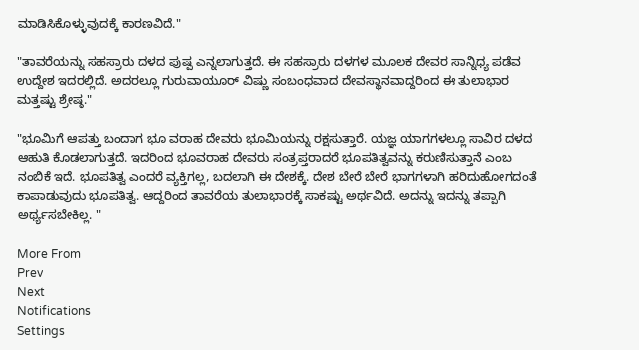ಮಾಡಿಸಿಕೊಳ್ಳುವುದಕ್ಕೆ ಕಾರಣವಿದೆ."

"ತಾವರೆಯನ್ನು ಸಹಸ್ರಾರು ದಳದ ಪುಷ್ಪ ಎನ್ನಲಾಗುತ್ತದೆ. ಈ ಸಹಸ್ರಾರು ದಳಗಳ ಮೂಲಕ ದೇವರ ಸಾನ್ನಿಧ್ಯ ಪಡೆವ ಉದ್ದೇಶ ಇದರಲ್ಲಿದೆ. ಅದರಲ್ಲೂ ಗುರುವಾಯೂರ್ ವಿಷ್ಣು ಸಂಬಂಧವಾದ ದೇವಸ್ಥಾನವಾದ್ದರಿಂದ ಈ ತುಲಾಭಾರ ಮತ್ತಷ್ಟು ಶ್ರೇಷ್ಠ."

"ಭೂಮಿಗೆ ಆಪತ್ತು ಬಂದಾಗ ಭೂ ವರಾಹ ದೇವರು ಭೂಮಿಯನ್ನು ರಕ್ಷಸುತ್ತಾರೆ. ಯಜ್ಞ ಯಾಗಗಳಲ್ಲೂ ಸಾವಿರ ದಳದ ಆಹುತಿ ಕೊಡಲಾಗುತ್ತದೆ. ಇದರಿಂದ ಭೂವರಾಹ ದೇವರು ಸಂತ್ರಪ್ತರಾದರೆ ಭೂಪತಿತ್ವವನ್ನು ಕರುಣಿಸುತ್ತಾನೆ ಎಂಬ ನಂಬಿಕೆ ಇದೆ. ಭೂಪತಿತ್ವ ಎಂದರೆ ವ್ಯಕ್ತಿಗಲ್ಲ, ಬದಲಾಗಿ ಈ ದೇಶಕ್ಕೆ. ದೇಶ ಬೇರೆ ಬೇರೆ ಭಾಗಗಳಾಗಿ ಹರಿದುಹೋಗದಂತೆ ಕಾಪಾಡುವುದು ಭೂಪತಿತ್ವ. ಆದ್ದರಿಂದ ತಾವರೆಯ ತುಲಾಭಾರಕ್ಕೆ ಸಾಕಷ್ಟು ಅರ್ಥವಿದೆ. ಅದನ್ನು ಇದನ್ನು ತಪ್ಪಾಗಿ ಅರ್ಥ್ಯಸಬೇಕಿಲ್ಲ. "

More From
Prev
Next
Notifications
Settings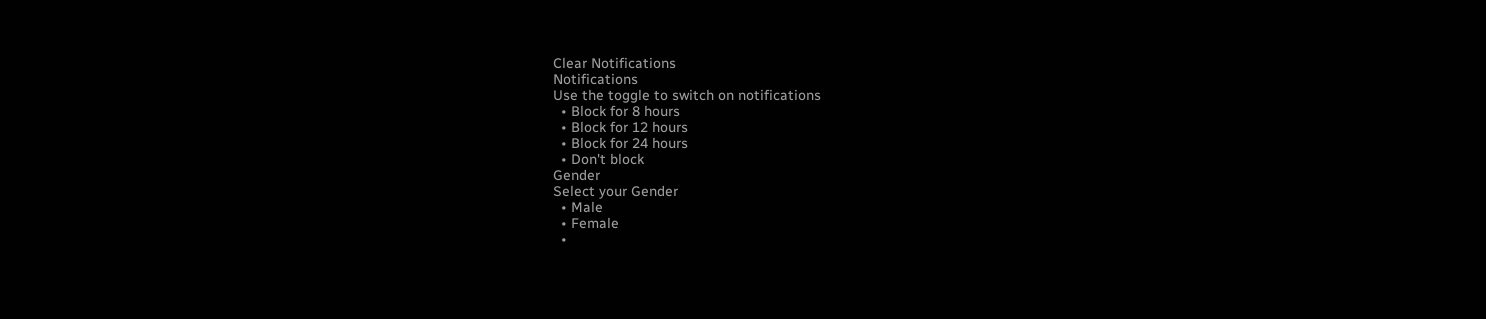Clear Notifications
Notifications
Use the toggle to switch on notifications
  • Block for 8 hours
  • Block for 12 hours
  • Block for 24 hours
  • Don't block
Gender
Select your Gender
  • Male
  • Female
  •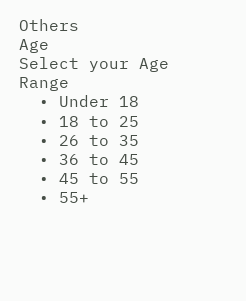Others
Age
Select your Age Range
  • Under 18
  • 18 to 25
  • 26 to 35
  • 36 to 45
  • 45 to 55
  • 55+